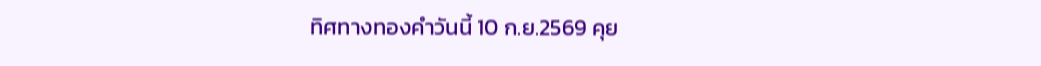ทิศทางทองคำวันนี้ 10 ก.ย.2569 คุย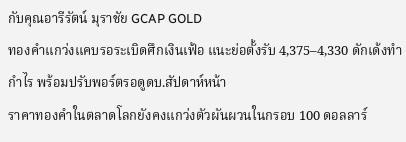กับคุณอารีรัตน์ มุราชัย GCAP GOLD
ทองคำแกว่งแคบรอระเบิดศึกเงินเฟ้อ แนะย่อตั้งรับ 4,375–4,330 ดักเด้งทำกำไร พร้อมปรับพอร์ตรอดูดบ.สัปดาห์หน้า
ราคาทองคำในตลาดโลกยังคงแกว่งตัวผันผวนในกรอบ 100 ดอลลาร์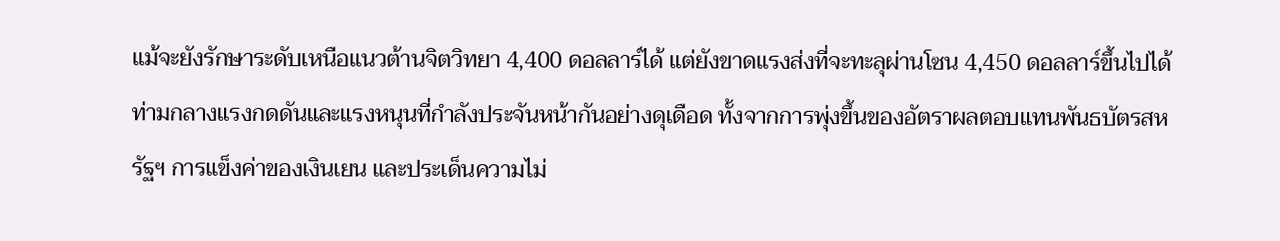แม้จะยังรักษาระดับเหนือแนวต้านจิตวิทยา 4,400 ดอลลาร์ได้ แต่ยังขาดแรงส่งที่จะทะลุผ่านโซน 4,450 ดอลลาร์ขึ้นไปได้ ท่ามกลางแรงกดดันและแรงหนุนที่กำลังประจันหน้ากันอย่างดุเดือด ทั้งจากการพุ่งขึ้นของอัตราผลตอบแทนพันธบัตรสหรัฐฯ การแข็งค่าของเงินเยน และประเด็นความไม่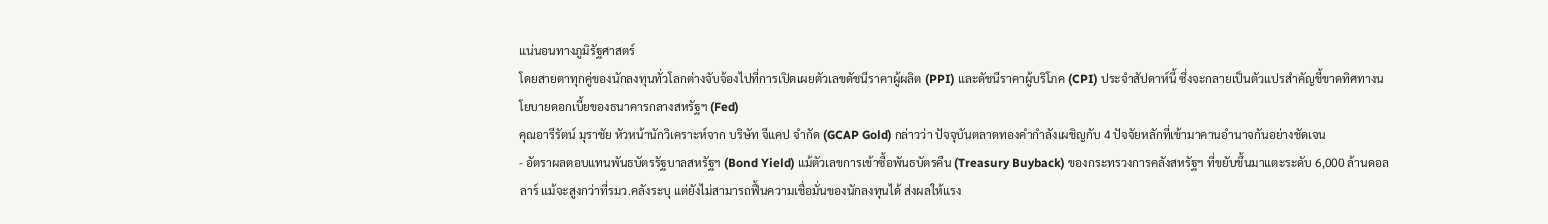แน่นอนทางภูมิรัฐศาสตร์
โดยสายตาทุกคู่ของนักลงทุนทั่วโลกต่างจับจ้องไปที่การเปิดเผยตัวเลขดัชนีราคาผู้ผลิต (PPI) และดัชนีราคาผู้บริโภค (CPI) ประจำสัปดาห์นี้ ซึ่งจะกลายเป็นตัวแปรสำคัญชี้ขาดทิศทางนโยบายดอกเบี้ยของธนาคารกลางสหรัฐฯ (Fed)
คุณอารีรัตน์ มุราชัย หัวหน้านักวิเคราะห์จาก บริษัท จีแคป จำกัด (GCAP Gold) กล่าวว่า ปัจจุบันตลาดทองคำกำลังเผชิญกับ 4 ปัจจัยหลักที่เข้ามาคานอำนาจกันอย่างชัดเจน
- อัตราผลตอบแทนพันธบัตรรัฐบาลสหรัฐฯ (Bond Yield) แม้ตัวเลขการเข้าซื้อพันธบัตรคืน (Treasury Buyback) ของกระทรวงการคลังสหรัฐฯ ที่ขยับขึ้นมาแตะระดับ 6,000 ล้านดอลลาร์ แม้จะสูงกว่าที่รมว.คลังระบุ แต่ยังไม่สามารถฟื้นความเชื่อมั่นของนักลงทุนได้ ส่งผลให้แรง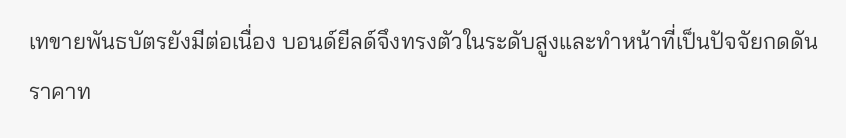เทขายพันธบัตรยังมีต่อเนื่อง บอนด์ยีลด์จึงทรงตัวในระดับสูงและทำหน้าที่เป็นปัจจัยกดดันราคาท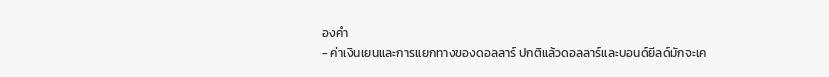องคำ
- ค่าเงินเยนและการแยกทางของดอลลาร์ ปกติแล้วดอลลาร์และบอนด์ยีลด์มักจะเค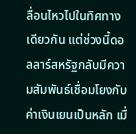ลื่อนไหวไปในทิศทางเดียวกัน แต่ช่วงนี้ดอลลาร์สหรัฐกลับมีความสัมพันธ์เชื่อมโยงกับค่าเงินเยนเป็นหลัก เมื่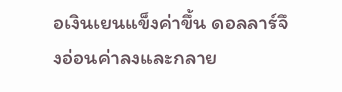อเงินเยนแข็งค่าขึ้น ดอลลาร์จึงอ่อนค่าลงและกลาย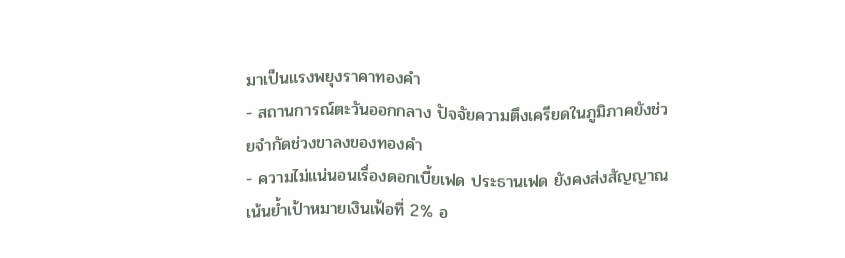มาเป็นแรงพยุงราคาทองคำ
- สถานการณ์ตะวันออกกลาง ปัจจัยความตึงเครียดในภูมิภาคยังช่วยจำกัดช่วงขาลงของทองคำ
- ความไม่แน่นอนเรื่องดอกเบี้ยเฟด ประธานเฟด ยังคงส่งสัญญาณเน้นย้ำเป้าหมายเงินเฟ้อที่ 2% อ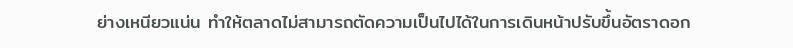ย่างเหนียวแน่น ทำให้ตลาดไม่สามารถตัดความเป็นไปได้ในการเดินหน้าปรับขึ้นอัตราดอก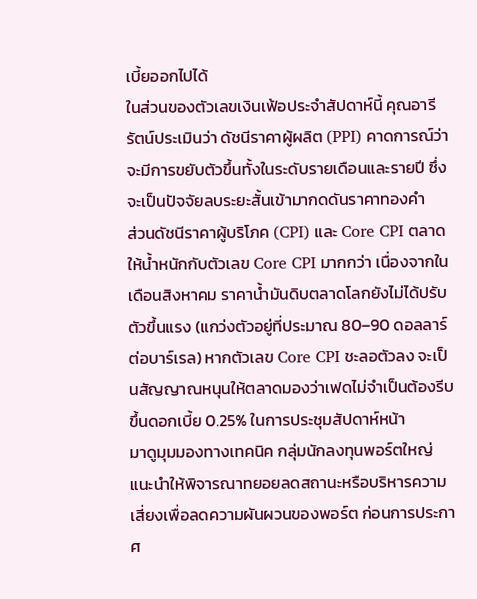เบี้ยออกไปได้
ในส่วนของตัวเลขเงินเฟ้อประจำสัปดาห์นี้ คุณอารีรัตน์ประเมินว่า ดัชนีราคาผู้ผลิต (PPI) คาดการณ์ว่าจะมีการขยับตัวขึ้นทั้งในระดับรายเดือนและรายปี ซึ่งจะเป็นปัจจัยลบระยะสั้นเข้ามากดดันราคาทองคำ
ส่วนดัชนีราคาผู้บริโภค (CPI) และ Core CPI ตลาดให้น้ำหนักกับตัวเลข Core CPI มากกว่า เนื่องจากในเดือนสิงหาคม ราคาน้ำมันดิบตลาดโลกยังไม่ได้ปรับตัวขึ้นแรง (แกว่งตัวอยู่ที่ประมาณ 80–90 ดอลลาร์ต่อบาร์เรล) หากตัวเลข Core CPI ชะลอตัวลง จะเป็นสัญญาณหนุนให้ตลาดมองว่าเฟดไม่จำเป็นต้องรีบขึ้นดอกเบี้ย 0.25% ในการประชุมสัปดาห์หน้า
มาดูมุมมองทางเทคนิค กลุ่มนักลงทุนพอร์ตใหญ่ แนะนำให้พิจารณาทยอยลดสถานะหรือบริหารความเสี่ยงเพื่อลดความผันผวนของพอร์ต ก่อนการประกาศ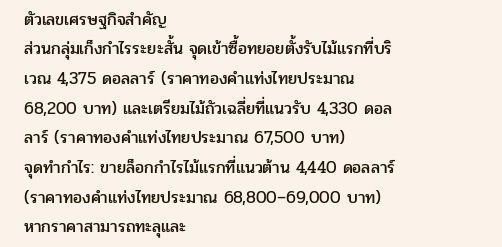ตัวเลขเศรษฐกิจสำคัญ
ส่วนกลุ่มเก็งกำไรระยะสั้น จุดเข้าซื้อทยอยตั้งรับไม้แรกที่บริเวณ 4,375 ดอลลาร์ (ราคาทองคำแท่งไทยประมาณ 68,200 บาท) และเตรียมไม้ถัวเฉลี่ยที่แนวรับ 4,330 ดอลลาร์ (ราคาทองคำแท่งไทยประมาณ 67,500 บาท)
จุดทำกำไร: ขายล็อกกำไรไม้แรกที่แนวต้าน 4,440 ดอลลาร์ (ราคาทองคำแท่งไทยประมาณ 68,800–69,000 บาท) หากราคาสามารถทะลุและ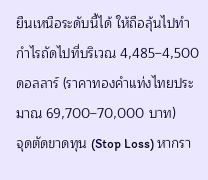ยืนเหนือระดับนี้ได้ ให้ถือลุ้นไปทำกำไรถัดไปที่บริเวณ 4,485–4,500 ดอลลาร์ (ราคาทองคำแท่งไทยประมาณ 69,700–70,000 บาท)
จุดตัดขาดทุน (Stop Loss) หากรา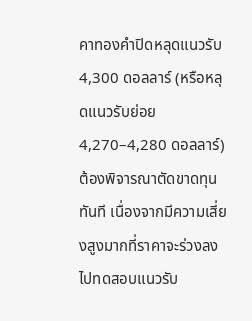คาทองคำปิดหลุดแนวรับ 4,300 ดอลลาร์ (หรือหลุดแนวรับย่อย 4,270–4,280 ดอลลาร์) ต้องพิจารณาตัดขาดทุนทันที เนื่องจากมีความเสี่ยงสูงมากที่ราคาจะร่วงลงไปทดสอบแนวรับ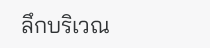ลึกบริเวณ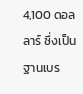4,100 ดอลลาร์ ซึ่งเป็นฐานเบร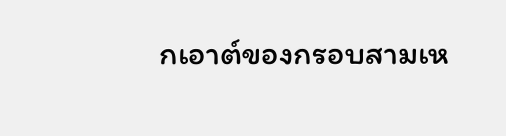กเอาต์ของกรอบสามเห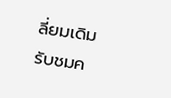ลี่ยมเดิม
รับชมค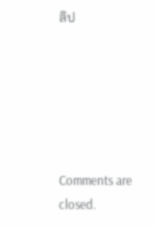ลิป






Comments are closed.